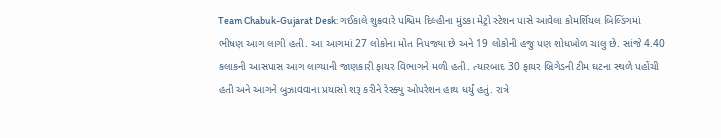Team Chabuk-Gujarat Desk: ગઈકાલે શુક્રવારે પશ્ચિમ દિલ્હીના મુંડકા મેટ્રો સ્ટેશન પાસે આવેલા કોમર્શિયલ બિલ્ડિંગમાં ભીષણ આગ લાગી હતી. આ આગમાં 27 લોકોના મોત નિપજ્યા છે અને 19 લોકોની હજુ પણ શોધખોળ ચાલુ છે. સાંજે 4.40 કલાકની આસપાસ આગ લાગ્યાની જાણકારી ફાયર વિભાગને મળી હતી. ત્યારબાદ 30 ફાયર બ્રિગેડની ટીમ ઘટના સ્થળે પહોંચી હતી અને આગને બુઝાવવાના પ્રયાસો શરૂ કરીને રેસ્ક્યુ ઓપરેશન હાથ ધર્યું હતું. રાત્રે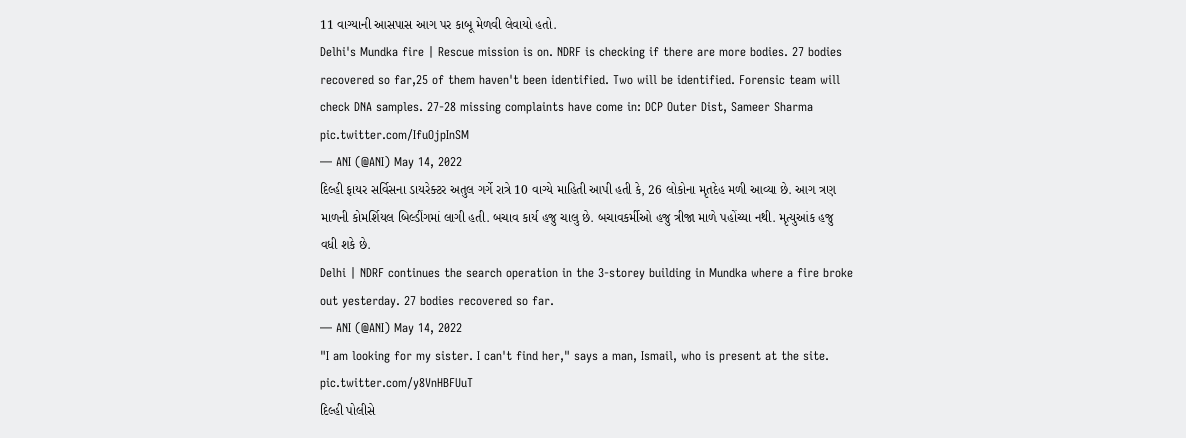11 વાગ્યાની આસપાસ આગ પર કાબૂ મેળવી લેવાયો હતો.
Delhi's Mundka fire | Rescue mission is on. NDRF is checking if there are more bodies. 27 bodies recovered so far,25 of them haven't been identified. Two will be identified. Forensic team will check DNA samples. 27-28 missing complaints have come in: DCP Outer Dist, Sameer Sharma pic.twitter.com/IfuOjpInSM
— ANI (@ANI) May 14, 2022
દિલ્હી ફાયર સર્વિસના ડાયરેક્ટર અતુલ ગર્ગે રાત્રે 10 વાગ્યે માહિતી આપી હતી કે, 26 લોકોના મૃતદેહ મળી આવ્યા છે. આગ ત્રણ માળની કોમર્શિયલ બિલ્ડીંગમાં લાગી હતી. બચાવ કાર્ય હજુ ચાલુ છે. બચાવકર્મીઓ હજુ ત્રીજા માળે પહોંચ્યા નથી. મૃત્યુઆંક હજુ વધી શકે છે.
Delhi | NDRF continues the search operation in the 3-storey building in Mundka where a fire broke out yesterday. 27 bodies recovered so far.
— ANI (@ANI) May 14, 2022
"I am looking for my sister. I can't find her," says a man, Ismail, who is present at the site. pic.twitter.com/y8VnHBFUuT
દિલ્હી પોલીસે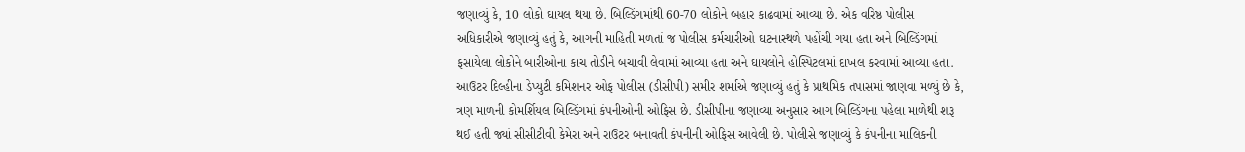જણાવ્યું કે, 10 લોકો ઘાયલ થયા છે. બિલ્ડિંગમાંથી 60-70 લોકોને બહાર કાઢવામાં આવ્યા છે. એક વરિષ્ઠ પોલીસ અધિકારીએ જણાવ્યું હતું કે, આગની માહિતી મળતાં જ પોલીસ કર્મચારીઓ ઘટનાસ્થળે પહોંચી ગયા હતા અને બિલ્ડિંગમાં ફસાયેલા લોકોને બારીઓના કાચ તોડીને બચાવી લેવામાં આવ્યા હતા અને ઘાયલોને હોસ્પિટલમાં દાખલ કરવામાં આવ્યા હતા.
આઉટર દિલ્હીના ડેપ્યુટી કમિશનર ઓફ પોલીસ (ડીસીપી) સમીર શર્માએ જણાવ્યું હતું કે પ્રાથમિક તપાસમાં જાણવા મળ્યું છે કે, ત્રણ માળની કોમર્શિયલ બિલ્ડિંગમાં કંપનીઓની ઓફિસ છે. ડીસીપીના જણાવ્યા અનુસાર આગ બિલ્ડિંગના પહેલા માળેથી શરૂ થઈ હતી જ્યાં સીસીટીવી કેમેરા અને રાઉટર બનાવતી કંપનીની ઓફિસ આવેલી છે. પોલીસે જણાવ્યું કે કંપનીના માલિકની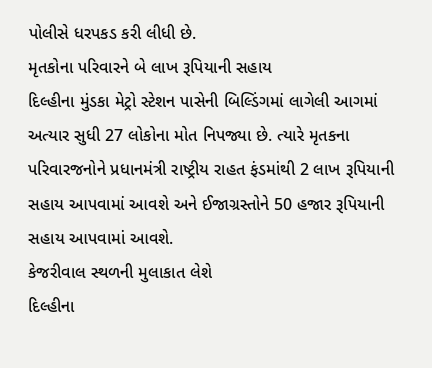પોલીસે ધરપકડ કરી લીધી છે.
મૃતકોના પરિવારને બે લાખ રૂપિયાની સહાય
દિલ્હીના મુંડકા મેટ્રો સ્ટેશન પાસેની બિલ્ડિંગમાં લાગેલી આગમાં અત્યાર સુધી 27 લોકોના મોત નિપજ્યા છે. ત્યારે મૃતકના પરિવારજનોને પ્રધાનમંત્રી રાષ્ટ્રીય રાહત ફંડમાંથી 2 લાખ રૂપિયાની સહાય આપવામાં આવશે અને ઈજાગ્રસ્તોને 50 હજાર રૂપિયાની સહાય આપવામાં આવશે.
કેજરીવાલ સ્થળની મુલાકાત લેશે
દિલ્હીના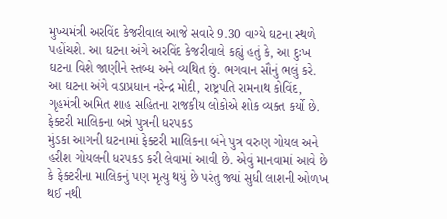મુખ્યમંત્રી અરવિંદ કેજરીવાલ આજે સવારે 9.30 વાગ્યે ઘટના સ્થળે પહોંચશે. આ ઘટના અંગે અરવિંદ કેજરીવાલે કહ્યું હતું કે, આ દુઃખ ઘટના વિશે જાણીને સ્તબ્ધ અને વ્યથિત છું. ભગવાન સૌનું ભલું કરે.
આ ઘટના અંગે વડાપ્રધાન નરેન્દ્ર મોદી, રાષ્ટ્રપતિ રામનાથ કોવિંદ, ગૃહમંત્રી અમિત શાહ સહિતના રાજકીય લોકોએ શોક વ્યક્ત કર્યો છે.
ફેક્ટરી માલિકના બન્ને પુત્રની ધરપકડ
મુંડકા આગની ઘટનામાં ફેક્ટરી માલિકના બંને પુત્ર વરુણ ગોયલ અને હરીશ ગોયલની ધરપકડ કરી લેવામાં આવી છે. એવું માનવામાં આવે છે કે ફેક્ટરીના માલિકનું પણ મૃત્યુ થયું છે પરંતુ જ્યાં સુધી લાશની ઓળખ થઈ નથી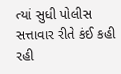ત્યાં સુધી પોલીસ સત્તાવાર રીતે કંઈ કહી રહી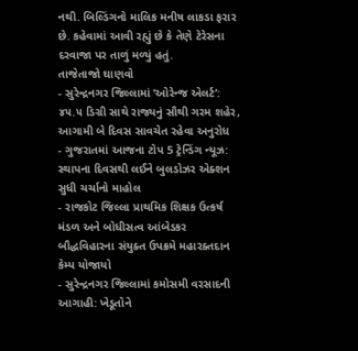નથી. બિલ્ડિંગનો માલિક મનીષ લાકડા ફરાર છે. કહેવામાં આવી રહ્યું છે કે તેણે ટેરેસના દરવાજા પર તાળું મળ્યું હતું.
તાજેતાજો ઘાણવો
- સુરેન્દ્રનગર જિલ્લામાં ‘ઓરેન્જ એલર્ટ’: ૪૫.૫ ડિગ્રી સાથે રાજ્યનું સૌથી ગરમ શહેર, આગામી બે દિવસ સાવચેત રહેવા અનુરોધ
- ગુજરાતમાં આજના ટોપ 5 ટ્રેન્ડિંગ ન્યૂઝ: સ્થાપના દિવસથી લઈને બુલડોઝર એક્શન સુધી ચર્ચાનો માહોલ
- રાજકોટ જિલ્લા પ્રાથમિક શિક્ષક ઉત્કર્ષ મંડળ અને બોધીસત્વ આંબેડકર બૌદ્ધવિહારના સંયુક્ત ઉપક્રમે મહારક્તદાન કેમ્પ યોજાયો
- સુરેન્દ્રનગર જિલ્લામાં કમોસમી વરસાદની આગાહી: ખેડૂતોને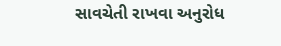સાવચેતી રાખવા અનુરોધ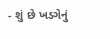- શું છે ખડગેનું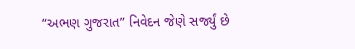“અભણ ગુજરાત” નિવેદન જેણે સર્જ્યું છે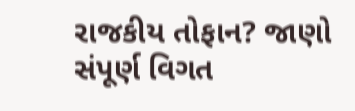રાજકીય તોફાન? જાણો સંપૂર્ણ વિગત